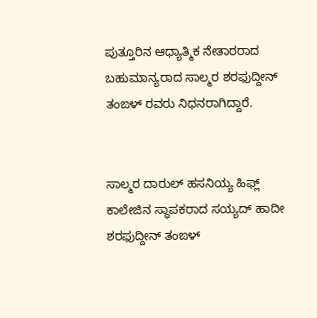ಪುತ್ತೂರಿನ ಆಧ್ಯಾತ್ಮಿಕ ನೇತಾರರಾದ ಬಹುಮಾನ್ಯರಾದ ಸಾಲ್ಮರ ಶರಫುದ್ದೀನ್ ತಂಙಳ್ ರವರು ನಿಧನರಾಗಿದ್ದಾರೆ.


ಸಾಲ್ಮರ ದಾರುಲ್ ಹಸನಿಯ್ಯ ಹಿಫ್ಲ್ ಕಾಲೇಜಿನ ಸ್ಥಾಪಕರಾದ ಸಯ್ಯದ್ ಹಾದೀ ಶರಫುದ್ದೀನ್ ತಂಙಳ್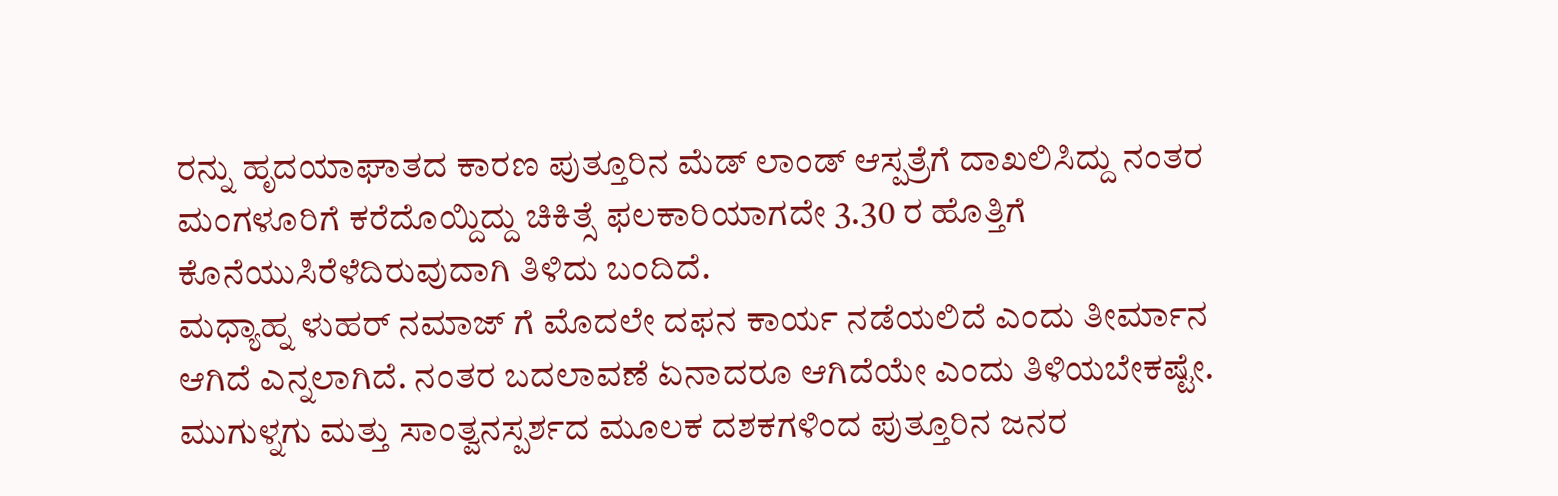ರನ್ನು ಹೃದಯಾಘಾತದ ಕಾರಣ ಪುತ್ತೂರಿನ ಮೆಡ್ ಲಾಂಡ್ ಆಸ್ಪತ್ರೆಗೆ ದಾಖಲಿಸಿದ್ದು ನಂತರ ಮಂಗಳೂರಿಗೆ ಕರೆದೊಯ್ದಿದ್ದು ಚಿಕಿತ್ಸೆ ಫಲಕಾರಿಯಾಗದೇ 3.30 ರ ಹೊತ್ತಿಗೆ ಕೊನೆಯುಸಿರೆಳೆದಿರುವುದಾಗಿ ತಿಳಿದು ಬಂದಿದೆ.
ಮಧ್ಯಾಹ್ನ ಳುಹರ್ ನಮಾಜ್ ಗೆ ಮೊದಲೇ ದಫನ ಕಾರ್ಯ ನಡೆಯಲಿದೆ ಎಂದು ತೀರ್ಮಾನ ಆಗಿದೆ ಎನ್ನಲಾಗಿದೆ. ನಂತರ ಬದಲಾವಣೆ ಏನಾದರೂ ಆಗಿದೆಯೇ ಎಂದು ತಿಳಿಯಬೇಕಷ್ಟೇ.
ಮುಗುಳ್ನಗು ಮತ್ತು ಸಾಂತ್ವನಸ್ಪರ್ಶದ ಮೂಲಕ ದಶಕಗಳಿಂದ ಪುತ್ತೂರಿನ ಜನರ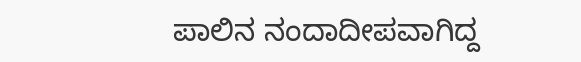ಪಾಲಿನ ನಂದಾದೀಪವಾಗಿದ್ದ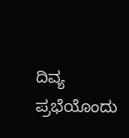ದಿವ್ಯ ಪ್ರಭೆಯೊಂದು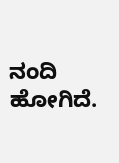ನಂದಿ ಹೋಗಿದೆ.